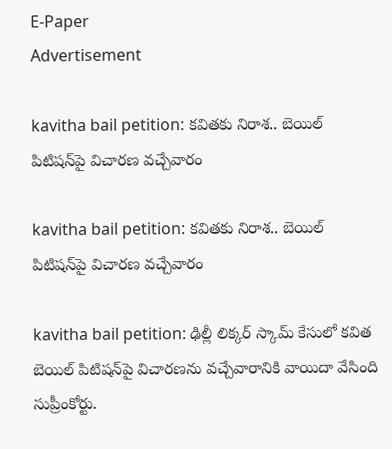E-Paper
Advertisement

kavitha bail petition: కవిత‌కు నిరాశ.. బెయిల్ పిటిషన్‌పై విచారణ వచ్చేవారం

kavitha bail petition: కవిత‌కు నిరాశ.. బెయిల్ పిటిషన్‌పై విచారణ వచ్చేవారం

kavitha bail petition: ఢిల్లీ లిక్కర్ స్కామ్ కేసులో కవిత బెయిల్ పిటిషన్‌పై విచారణను వచ్చేవారానికి వాయిదా వేసింది సుప్రీంకోర్టు.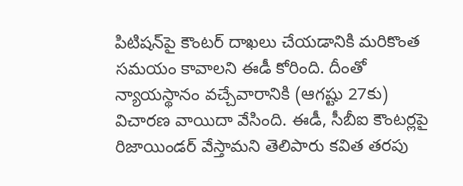పిటిషన్‌పై కౌంటర్ దాఖలు చేయడానికి మరికొంత సమయం కావాలని ఈడీ కోరింది. దీంతో న్యాయస్థానం వచ్చేవారానికి (ఆగష్టు 27కు) విచారణ వాయిదా వేసింది. ఈడీ, సీబీఐ కౌంటర్లపై రిజాయిండర్ వేస్తామని తెలిపారు కవిత తరపు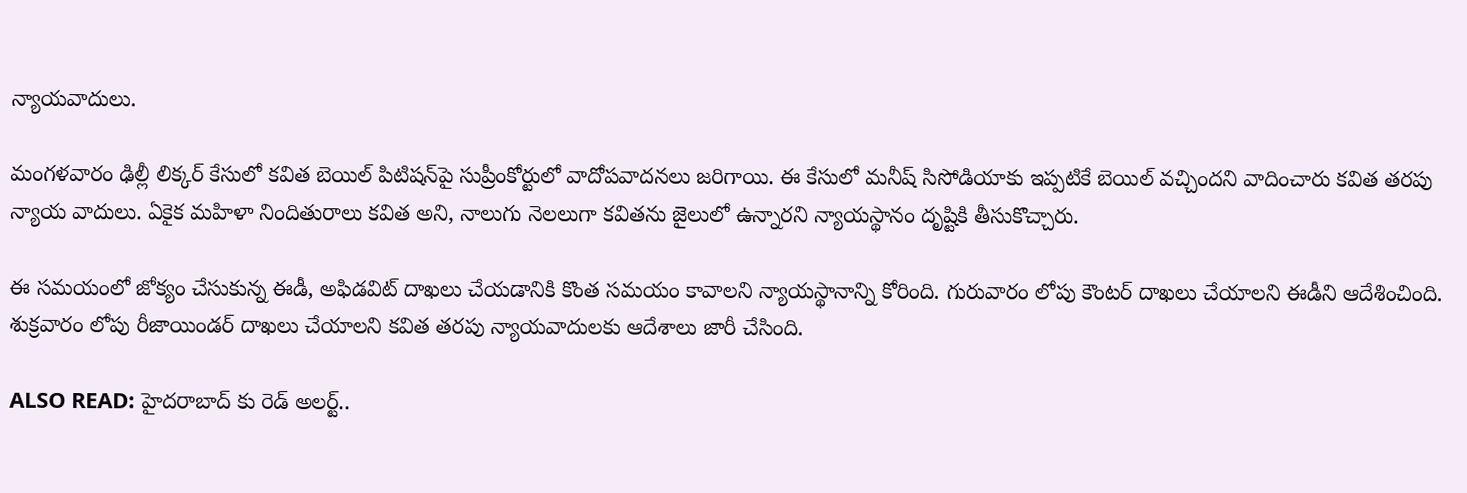న్యాయవాదులు.

మంగళవారం ఢిల్లీ లిక్కర్ కేసులో కవిత బెయిల్ పిటిషన్‌పై సుప్రీంకోర్టులో వాదోపవాదనలు జరిగాయి. ఈ కేసులో మనీష్ సిసోడియాకు ఇప్పటికే బెయిల్ వచ్చిందని వాదించారు కవిత తరపు న్యాయ వాదులు. ఏకైక మహిళా నిందితురాలు కవిత అని, నాలుగు నెలలుగా కవితను జైలులో ఉన్నారని న్యాయస్థానం దృష్టికి తీసుకొచ్చారు.

ఈ సమయంలో జోక్యం చేసుకున్న ఈడీ, అఫిడవిట్ దాఖలు చేయడానికి కొంత సమయం కావాలని న్యాయస్థానాన్ని కోరింది. గురువారం లోపు కౌంటర్ దాఖలు చేయాలని ఈడీని ఆదేశించింది. శుక్రవారం లోపు రీజాయిండర్ దాఖలు చేయాలని కవిత తరపు న్యాయవాదులకు ఆదేశాలు జారీ చేసింది.

ALSO READ: హైదరాబాద్ కు రెడ్ అలర్ట్..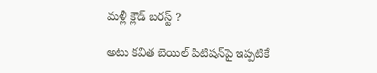మళ్లీ క్లౌడ్ బరస్ట్ ?

అటు కవిత బెయిల్ పిటిషన్‌పై ఇప్పటికే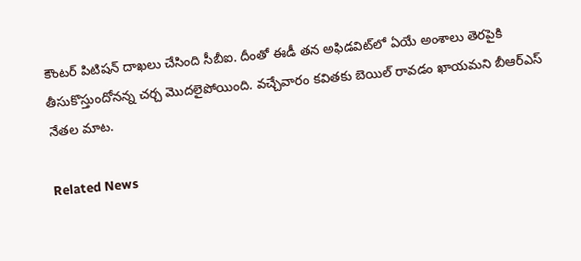కౌంటర్ పిటిషన్ దాఖలు చేసింది సీబీఐ. దీంతో ఈడీ తన అఫిడవిట్‌లో ఏయే అంశాలు తెరపైకి తీసుకొస్తుందోనన్న చర్చ మొదలైపోయింది. వచ్చేవారం కవితకు బెయిల్ రావడం ఖాయమని బీఆర్ఎస్ నేతల మాట.

Related News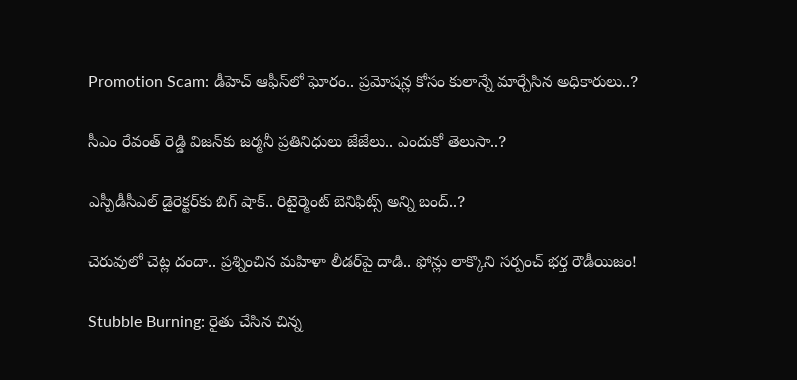Promotion Scam: డీహెచ్ ఆఫీస్‌లో ఘోరం.. ప్రమోషన్ల కోసం కులాన్నే మార్చేసిన అధికారులు..?

సీఎం రేవంత్ రెడ్డి విజన్‌కు జర్మనీ ప్రతినిధులు జేజేలు.. ఎందుకో తెలుసా..?

ఎస్పీడీసీఎల్ డైరెక్టర్‌కు బిగ్ షాక్.. రిటైర్మెంట్ బెనిఫిట్స్ అన్ని బంద్..?

చెరువులో చెట్ల దందా.. ప్రశ్నించిన మహిళా లీడర్‌పై దాడి.. ఫోన్లు లాక్కొని సర్పంచ్ భర్త రౌడీయిజం!

Stubble Burning: రైతు చేసిన చిన్న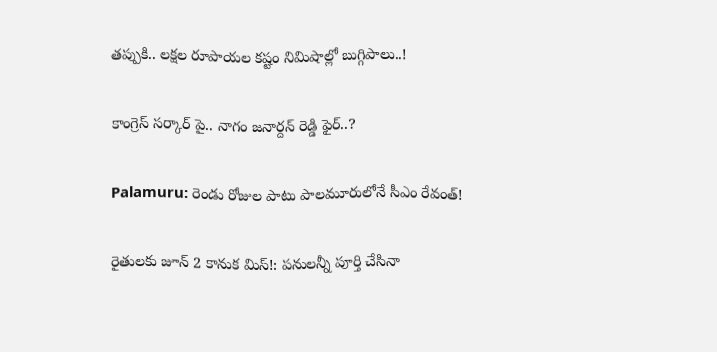తప్పుకి.. లక్షల రూపాయల కష్టం నిమిషాల్లో బుగ్గిపాలు..!

కాంగ్రెస్ సర్కార్‌ పై.. నాగం జనార్దన్ రెడ్డి ఫైర్..?

Palamuru: రెండు రోజుల పాటు పాలమూరులోనే సీఎం రేవంత్!

రైతులకు జూన్ 2 కానుక మిస్!: పనులన్నీ పూర్తి చేసినా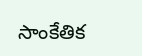సాంకేతిక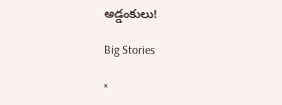అడ్డంకులు!

Big Stories

×